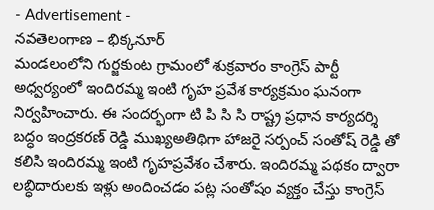- Advertisement -
నవతెలంగాణ – భిక్కనూర్
మండలంలోని గుర్జకుంట గ్రామంలో శుక్రవారం కాంగ్రెస్ పార్టీ అధ్వర్యంలో ఇందిరమ్మ ఇంటి గృహ ప్రవేశ కార్యక్రమం ఘనంగా నిర్వహించారు. ఈ సందర్భంగా టి పి సి సి రాష్ట్ర ప్రధాన కార్యదర్శి బద్ధం ఇంద్రకరణ్ రెడ్డి ముఖ్యఅతిథిగా హాజరై సర్పంచ్ సంతోష్ రెడ్డి తో కలిసి ఇందిరమ్మ ఇంటి గృహప్రవేశం చేశారు. ఇందిరమ్మ పథకం ద్వారా లబ్ధిదారులకు ఇళ్లు అందించడం పట్ల సంతోషం వ్యక్తం చేస్తు కాంగ్రెస్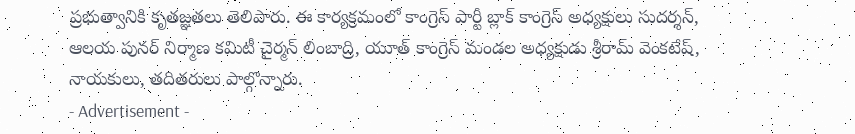ప్రభుత్వానికి కృతజ్ఞతలు తెలిపారు. ఈ కార్యక్రమంలో కాంగ్రెస్ పార్టీ బ్లాక్ కాంగ్రెస్ అధ్యక్షులు సుదర్శన్, ఆలయ పునర్ నిర్మాణ కమిటీ చైర్మన్ లింబాద్రి, యూత్ కాంగ్రెస్ మండల అధ్యక్షుడు శ్రీరామ్ వెంకటేష్, నాయకులు, తదితరులు పాల్గొన్నారు.
- Advertisement -